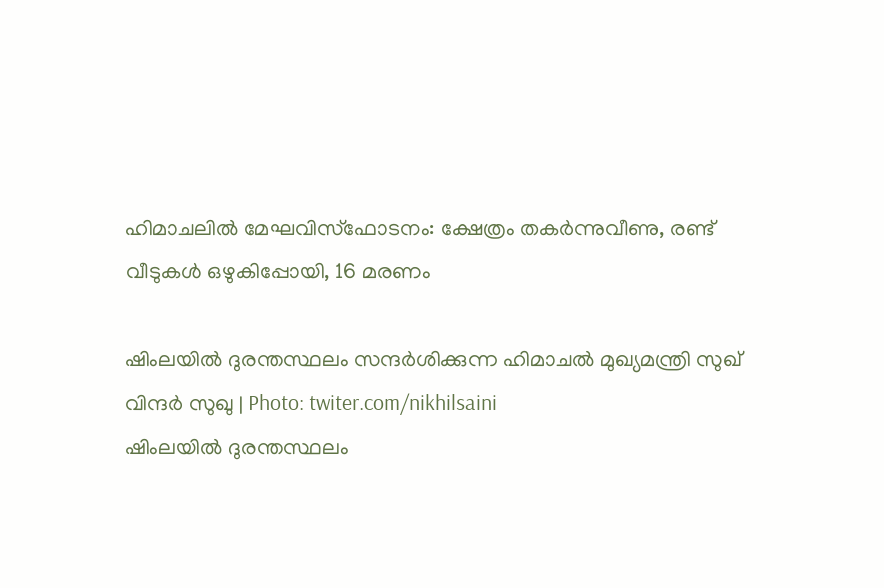ഹിമാചലില്‍ മേഘവിസ്‌ഫോടനം: ക്ഷേത്രം തകര്‍ന്നുവീണു, രണ്ട് വീടുകള്‍ ഒഴുകിപ്പോയി, 16 മരണം

ഷിംലയിൽ ദുരന്തസ്ഥലം സന്ദർശിക്കുന്ന ഹിമാചൽ മുഖ്യമന്ത്രി സുഖ് വിന്ദർ സുഖു | Photo: twiter.com/nikhilsaini
ഷിംലയിൽ ദുരന്തസ്ഥലം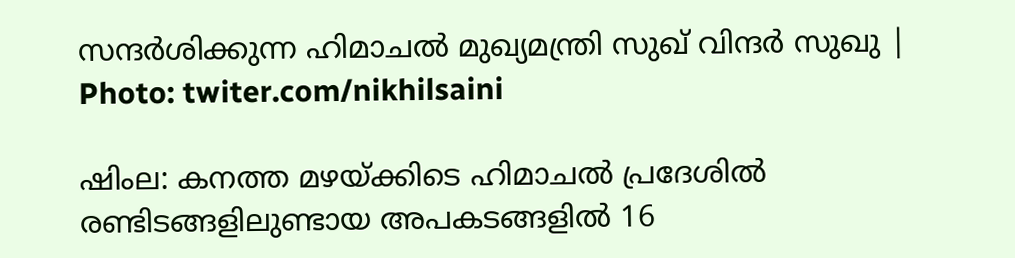സന്ദർശിക്കുന്ന ഹിമാചൽ മുഖ്യമന്ത്രി സുഖ് വിന്ദർ സുഖു | Photo: twiter.com/nikhilsaini

ഷിംല: കനത്ത മഴയ്ക്കിടെ ഹിമാചല്‍ പ്രദേശില്‍ രണ്ടിടങ്ങളിലുണ്ടായ അപകടങ്ങളില്‍ 16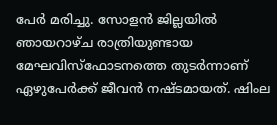പേര്‍ മരിച്ചു. സോളന്‍ ജില്ലയില്‍ ഞായറാഴ്ച രാത്രിയുണ്ടായ മേഘവിസ്‌ഫോടനത്തെ തുടര്‍ന്നാണ് ഏഴുപേര്‍ക്ക് ജീവന്‍ നഷ്ടമായത്. ഷിംല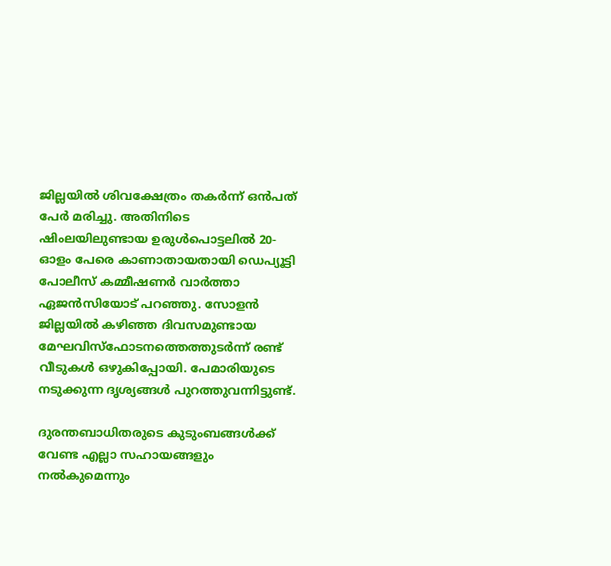ജില്ലയില്‍ ശിവക്ഷേത്രം തകര്‍ന്ന് ഒന്‍പത് പേര്‍ മരിച്ചു. അതിനിടെ ഷിംലയിലുണ്ടായ ഉരുള്‍പൊട്ടലില്‍ 20-ഓളം പേരെ കാണാതായതായി ഡെപ്യൂട്ടി പോലീസ് കമ്മീഷണര്‍ വാര്‍ത്താ ഏജന്‍സിയോട് പറഞ്ഞു. സോളന്‍ ജില്ലയില്‍ കഴിഞ്ഞ ദിവസമുണ്ടായ മേഘവിസ്‌ഫോടനത്തെത്തുടര്‍ന്ന് രണ്ട് വീടുകള്‍ ഒഴുകിപ്പോയി. പേമാരിയുടെ നടുക്കുന്ന ദൃശ്യങ്ങള്‍ പുറത്തുവന്നിട്ടുണ്ട്.

ദുരന്തബാധിതരുടെ കുടുംബങ്ങള്‍ക്ക് വേണ്ട എല്ലാ സഹായങ്ങളും നല്‍കുമെന്നും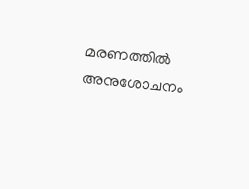മരണത്തില്‍ അനുശോചനം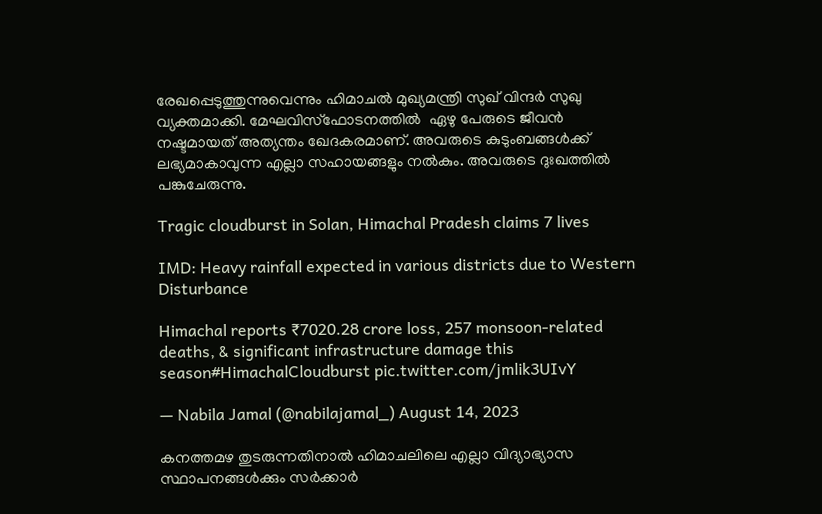രേഖപ്പെടുത്തുന്നുവെന്നും ഹിമാചല്‍ മുഖ്യമന്ത്രി സുഖ് വിന്ദര്‍ സുഖു വ്യക്തമാക്കി. മേഘവിസ്‌ഫോടനത്തില്‍  ഏഴു പേരുടെ ജീവന്‍ നഷ്ടമായത് അത്യന്തം ഖേദകരമാണ്. അവരുടെ കുടുംബങ്ങള്‍ക്ക് ലഭ്യമാകാവുന്ന എല്ലാ സഹായങ്ങളും നല്‍കും. അവരുടെ ദുഃഖത്തില്‍ പങ്കുചേരുന്നു.

Tragic cloudburst in Solan, Himachal Pradesh claims 7 lives

IMD: Heavy rainfall expected in various districts due to Western Disturbance

Himachal reports ₹7020.28 crore loss, 257 monsoon-related deaths, & significant infrastructure damage this season#HimachalCloudburst pic.twitter.com/jmlik3UIvY

— Nabila Jamal (@nabilajamal_) August 14, 2023

കനത്തമഴ തുടരുന്നതിനാല്‍ ഹിമാചലിലെ എല്ലാ വിദ്യാഭ്യാസ സ്ഥാപനങ്ങള്‍ക്കും സര്‍ക്കാര്‍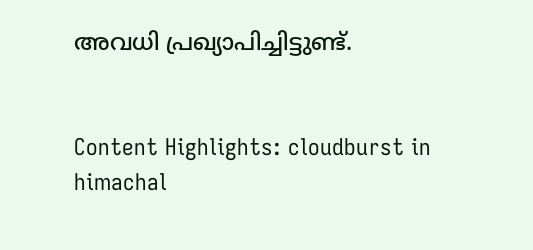അവധി പ്രഖ്യാപിച്ചിട്ടുണ്ട്.


Content Highlights: cloudburst in himachal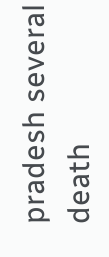pradesh several death